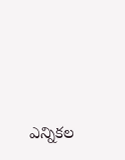ఎన్నికల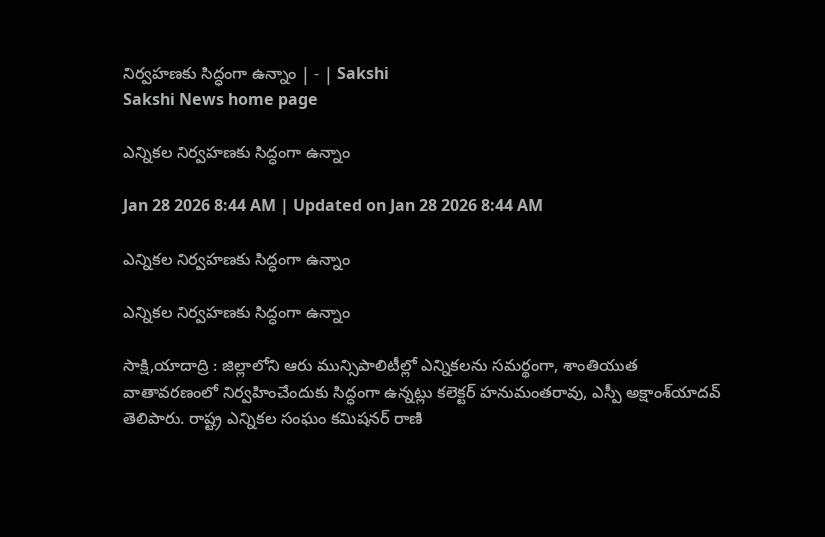నిర్వహణకు సిద్ధంగా ఉన్నాం | - | Sakshi
Sakshi News home page

ఎన్నికల నిర్వహణకు సిద్ధంగా ఉన్నాం

Jan 28 2026 8:44 AM | Updated on Jan 28 2026 8:44 AM

ఎన్నికల నిర్వహణకు సిద్ధంగా ఉన్నాం

ఎన్నికల నిర్వహణకు సిద్ధంగా ఉన్నాం

సాక్షి,యాదాద్రి : జిల్లాలోని ఆరు మున్సిపాలిటీల్లో ఎన్నికలను సమర్థంగా, శాంతియుత వాతావరణంలో నిర్వహించేందుకు సిద్ధంగా ఉన్నట్లు కలెక్టర్‌ హనుమంతరావు, ఎస్పీ అక్షాంశ్‌యాదవ్‌ తెలిపారు. రాష్ట్ర ఎన్నికల సంఘం కమిషనర్‌ రాణి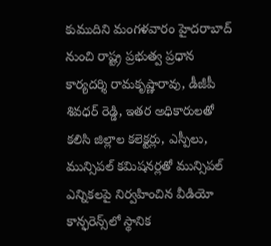కుముదిని మంగళవారం హైదరాబాద్‌ నుంచి రాష్ట్ర ప్రభుత్వ ప్రధాన కార్యదర్శి రామకృష్ణారావు, డీజీపీ శివధర్‌ రెడ్డి, ఇతర అధికారులతో కలిసి జిల్లాల కలెక్టర్లు, ఎస్పీలు, మున్సిపల్‌ కమిషనర్లతో మున్సిపల్‌ ఎన్నికలపై నిర్వహించిన వీడియో కాన్ఫరెన్స్‌లో స్థానిక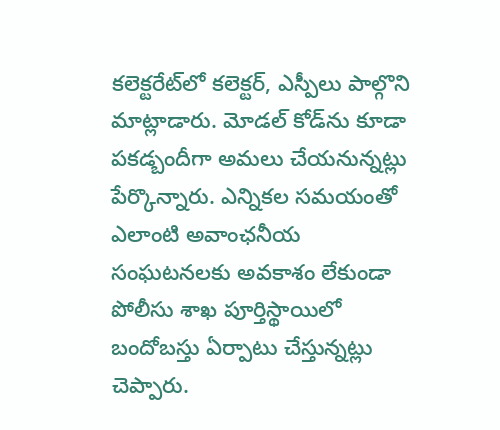కలెక్టరేట్‌లో కలెక్టర్‌, ఎస్పీలు పాల్గొని మాట్లాడారు. మోడల్‌ కోడ్‌ను కూడా పకడ్బందీగా అమలు చేయనున్నట్లు పేర్కొన్నారు. ఎన్నికల సమయంతో ఎలాంటి అవాంఛనీయ సంఘటనలకు అవకాశం లేకుండా పోలీసు శాఖ పూర్తిస్థాయిలో బందోబస్తు ఏర్పాటు చేస్తున్నట్లు చెప్పారు.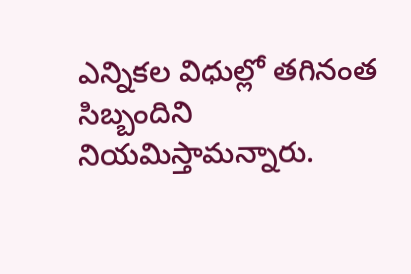ఎన్నికల విధుల్లో తగినంత సిబ్బందిని నియమిస్తామన్నారు.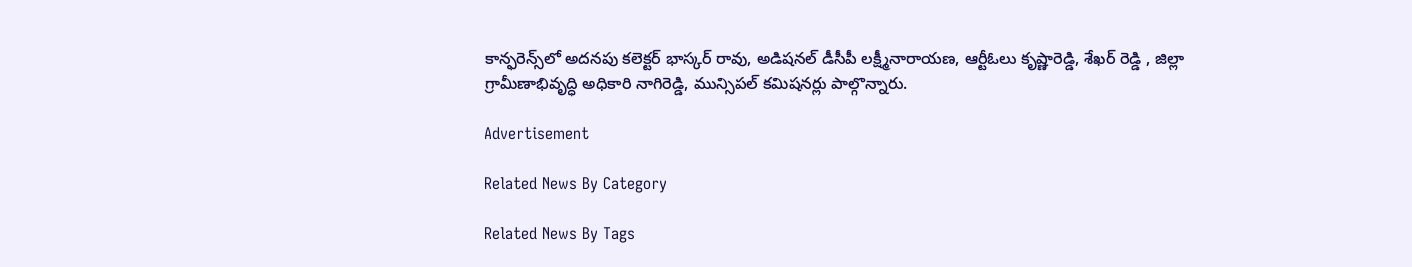కాన్ఫరెన్స్‌లో అదనపు కలెక్టర్‌ భాస్కర్‌ రావు, అడిషనల్‌ డీసీపీ లక్ష్మీనారాయణ, ఆర్టీఓలు కృష్ణారెడ్డి, శేఖర్‌ రెడ్డి , జిల్లా గ్రామీణాభివృద్ధి అధికారి నాగిరెడ్డి, మున్సిపల్‌ కమిషనర్లు పాల్గొన్నారు.

Advertisement

Related News By Category

Related News By Tags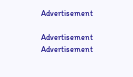Advertisement

Advertisement
Advertisement